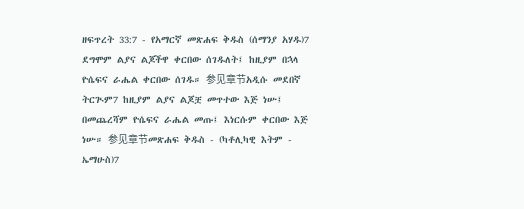ዘፍጥረት 33:7 - የአማርኛ መጽሐፍ ቅዱስ (ሰማንያ አሃዱ)7 ደግሞም ልያና ልጆችዋ ቀርበው ሰገዱለት፤ ከዚያም በኋላ ዮሴፍና ራሔል ቀርበው ሰገዱ። 参见章节አዲሱ መደበኛ ትርጒም7 ከዚያም ልያና ልጆቿ መጥተው እጅ ነሡ፤ በመጨረሻም ዮሴፍና ራሔል መጡ፤ እነርሱም ቀርበው እጅ ነሡ። 参见章节መጽሐፍ ቅዱስ - (ካቶሊካዊ እትም - ኤማሁስ)7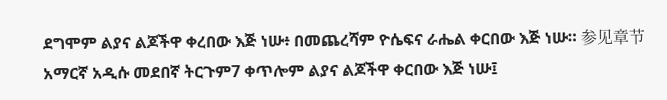ደግሞም ልያና ልጆችዋ ቀረበው እጅ ነሡ፥ በመጨረሻም ዮሴፍና ራሔል ቀርበው እጅ ነሡ። 参见章节አማርኛ አዲሱ መደበኛ ትርጉም7 ቀጥሎም ልያና ልጆችዋ ቀርበው እጅ ነሡ፤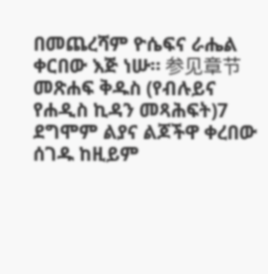በመጨረሻም ዮሴፍና ራሔል ቀርበው እጅ ነሡ። 参见章节መጽሐፍ ቅዱስ (የብሉይና የሐዲስ ኪዳን መጻሕፍት)7 ደግሞም ልያና ልጆችዋ ቀረበው ሰገዱ ከዚይም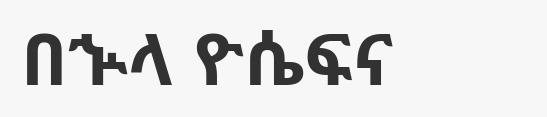በኍላ ዮሴፍና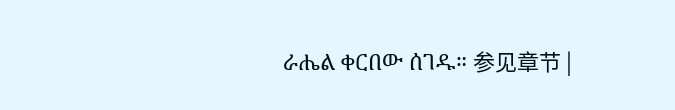ራሔል ቀርበው ሰገዱ። 参见章节 |